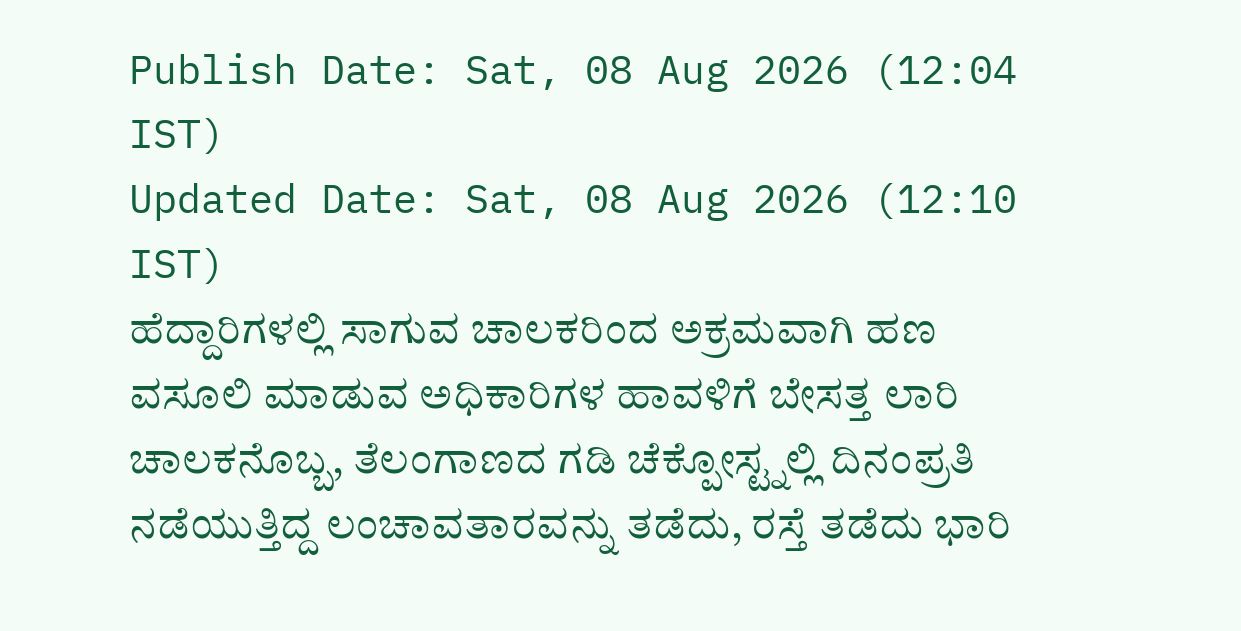Publish Date: Sat, 08 Aug 2026 (12:04 IST)
Updated Date: Sat, 08 Aug 2026 (12:10 IST)
ಹೆದ್ದಾರಿಗಳಲ್ಲಿ ಸಾಗುವ ಚಾಲಕರಿಂದ ಅಕ್ರಮವಾಗಿ ಹಣ ವಸೂಲಿ ಮಾಡುವ ಅಧಿಕಾರಿಗಳ ಹಾವಳಿಗೆ ಬೇಸತ್ತ ಲಾರಿ ಚಾಲಕನೊಬ್ಬ, ತೆಲಂಗಾಣದ ಗಡಿ ಚೆಕ್ಪೋಸ್ಟ್ನಲ್ಲಿ ದಿನಂಪ್ರತಿ ನಡೆಯುತ್ತಿದ್ದ ಲಂಚಾವತಾರವನ್ನು ತಡೆದು, ರಸ್ತೆ ತಡೆದು ಭಾರಿ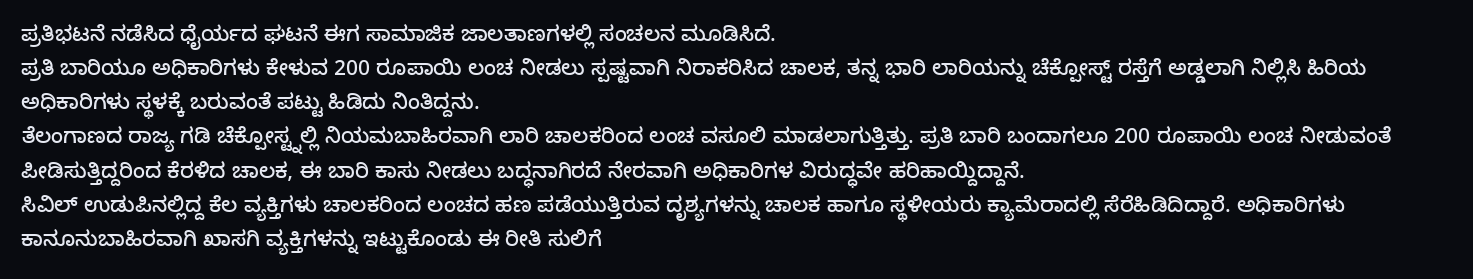ಪ್ರತಿಭಟನೆ ನಡೆಸಿದ ಧೈರ್ಯದ ಘಟನೆ ಈಗ ಸಾಮಾಜಿಕ ಜಾಲತಾಣಗಳಲ್ಲಿ ಸಂಚಲನ ಮೂಡಿಸಿದೆ.
ಪ್ರತಿ ಬಾರಿಯೂ ಅಧಿಕಾರಿಗಳು ಕೇಳುವ 200 ರೂಪಾಯಿ ಲಂಚ ನೀಡಲು ಸ್ಪಷ್ಟವಾಗಿ ನಿರಾಕರಿಸಿದ ಚಾಲಕ, ತನ್ನ ಭಾರಿ ಲಾರಿಯನ್ನು ಚೆಕ್ಪೋಸ್ಟ್ ರಸ್ತೆಗೆ ಅಡ್ಡಲಾಗಿ ನಿಲ್ಲಿಸಿ ಹಿರಿಯ ಅಧಿಕಾರಿಗಳು ಸ್ಥಳಕ್ಕೆ ಬರುವಂತೆ ಪಟ್ಟು ಹಿಡಿದು ನಿಂತಿದ್ದನು.
ತೆಲಂಗಾಣದ ರಾಜ್ಯ ಗಡಿ ಚೆಕ್ಪೋಸ್ಟ್ನಲ್ಲಿ ನಿಯಮಬಾಹಿರವಾಗಿ ಲಾರಿ ಚಾಲಕರಿಂದ ಲಂಚ ವಸೂಲಿ ಮಾಡಲಾಗುತ್ತಿತ್ತು. ಪ್ರತಿ ಬಾರಿ ಬಂದಾಗಲೂ 200 ರೂಪಾಯಿ ಲಂಚ ನೀಡುವಂತೆ ಪೀಡಿಸುತ್ತಿದ್ದರಿಂದ ಕೆರಳಿದ ಚಾಲಕ, ಈ ಬಾರಿ ಕಾಸು ನೀಡಲು ಬದ್ಧನಾಗಿರದೆ ನೇರವಾಗಿ ಅಧಿಕಾರಿಗಳ ವಿರುದ್ಧವೇ ಹರಿಹಾಯ್ದಿದ್ದಾನೆ.
ಸಿವಿಲ್ ಉಡುಪಿನಲ್ಲಿದ್ದ ಕೆಲ ವ್ಯಕ್ತಿಗಳು ಚಾಲಕರಿಂದ ಲಂಚದ ಹಣ ಪಡೆಯುತ್ತಿರುವ ದೃಶ್ಯಗಳನ್ನು ಚಾಲಕ ಹಾಗೂ ಸ್ಥಳೀಯರು ಕ್ಯಾಮೆರಾದಲ್ಲಿ ಸೆರೆಹಿಡಿದಿದ್ದಾರೆ. ಅಧಿಕಾರಿಗಳು ಕಾನೂನುಬಾಹಿರವಾಗಿ ಖಾಸಗಿ ವ್ಯಕ್ತಿಗಳನ್ನು ಇಟ್ಟುಕೊಂಡು ಈ ರೀತಿ ಸುಲಿಗೆ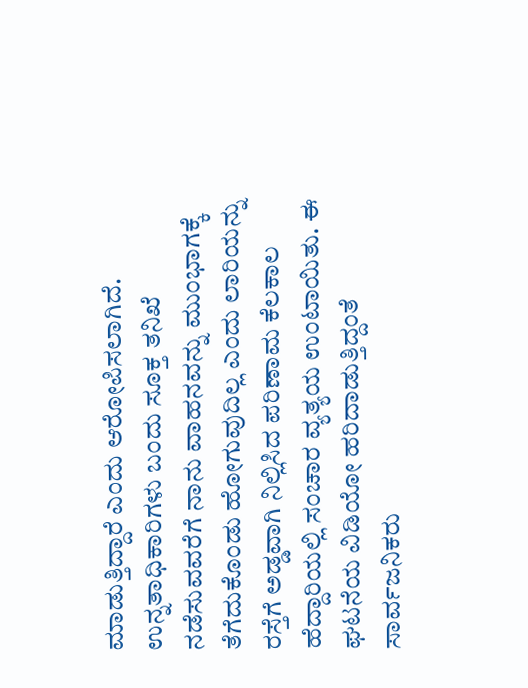ಮಾಡುತ್ತಿದ್ದಾರೆ ಎಂದು ಆರೋಪಿಸಲಾಗಿದೆ.
ಉನ್ನತಾಧಿಕಾರಿಗಳು ಬಂದು ಸೂಕ್ತ ತನಿಖೆ ನಡೆಸುವವರೆಗೆ ನಾನು ವಾಹನವನ್ನು ಮುಂಭಾಗಕ್ಕೆ ತೆಗೆದುಕೊಂಡು ಹೋಗುವುದಿಲ್ಲ ಎಂದು ಲಾರಿಯನ್ನು ರಸ್ತೆಗೆ ಅಡ್ಡವಾಗಿ ನಿಲ್ಲಿಸಿದ ಪರಿಣಾಮ ಕೆಲಕಾಲ ಹೆದ್ದಾರಿಯಲ್ಲಿ ಸಂಚಾರ ವ್ಯತ್ಯಯ ಉಂಟಾಯಿತು. ಈ ಘಟನೆಯ ವಿಡಿಯೋ ಹರಿದಾಡುತ್ತಿದ್ದಂತೆ ಸಾರ್ವಜನಿಕರು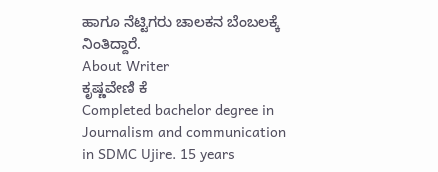ಹಾಗೂ ನೆಟ್ಟಿಗರು ಚಾಲಕನ ಬೆಂಬಲಕ್ಕೆ ನಿಂತಿದ್ದಾರೆ.
About Writer
ಕೃಷ್ಣವೇಣಿ ಕೆ
Completed bachelor degree in Journalism and communication in SDMC Ujire. 15 years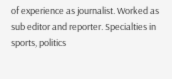of experience as journalist. Worked as sub editor and reporter. Specialties in sports, politics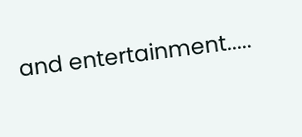and entertainment.....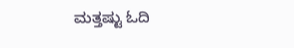ಮತ್ತಷ್ಟು ಓದಿ